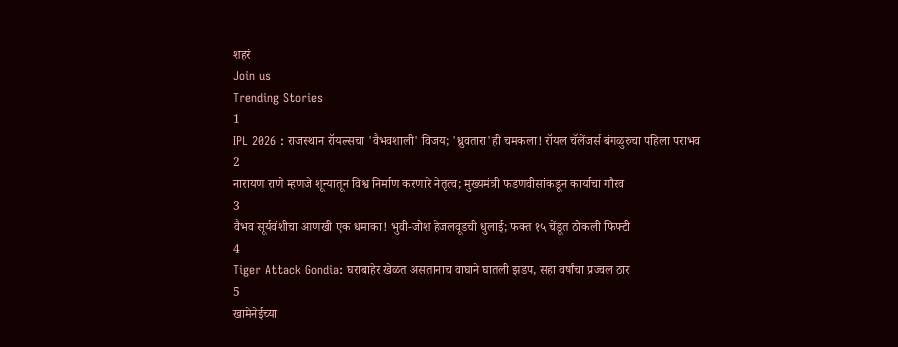शहरं
Join us
Trending Stories
1
IPL 2026 : राजस्थान रॉयल्सचा 'वैभवशाली' विजय; 'ध्रुवतारा'ही चमकला! रॉयल चॅलेंजर्स बंगळुरुचा पहिला पराभव
2
नारायण राणे म्हणजे शून्यातून विश्व निर्माण करणारे नेतृत्व; मुख्यमंत्री फडणवीसांकडून कार्याचा गौरव
3
वैभव सूर्यवंशीचा आणखी एक धमाका! भुवी-जोश हेजलवूडची धुलाई; फक्त १५ चेंडूत ठोकली फिफ्टी
4
Tiger Attack Gondia: घराबाहेर खेळत असतानाच वाघाने घातली झडप, सहा वर्षांचा प्रज्वल ठार
5
खामेनेईच्या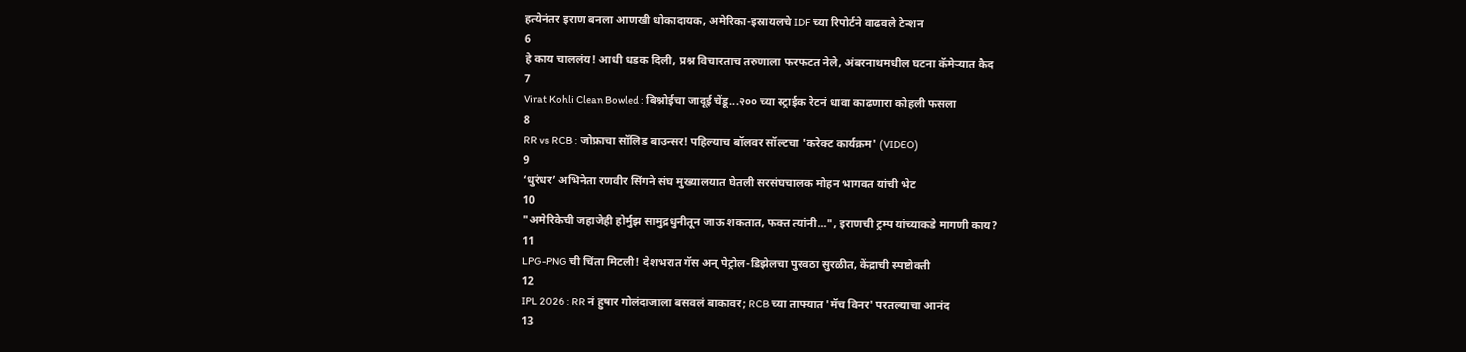हत्येनंतर इराण बनला आणखी धोकादायक, अमेरिका-इस्रायलचे IDF च्या रिपोर्टने वाढवले टेन्शन
6
हे काय चाललंय! आधी धडक दिली, प्रश्न विचारताच तरुणाला फरफटत नेले, अंबरनाथमधील घटना कॅमेऱ्यात कैद
7
Virat Kohli Clean Bowled : बिश्नोईचा जादूई चेंडू...२०० च्या स्ट्राईक रेटनं धावा काढणारा कोहली फसला
8
RR vs RCB : जोफ्राचा सॉलिड बाउन्सर! पहिल्याच बॉलवर सॉल्टचा 'करेक्ट कार्यक्रम' (VIDEO)
9
‘धुरंधर’ अभिनेता रणवीर सिंगने संघ मुख्यालयात घेतली सरसंघचालक मोहन भागवत यांची भेट
10
"अमेरिकेची जहाजेही होर्मुझ सामुद्रधुनीतून जाऊ शकतात, फक्त त्यांनी...", इराणची ट्रम्प यांच्याकडे मागणी काय?
11
LPG-PNG ची चिंता मिटली! देशभरात गॅस अन् पेट्रोल-डिझेलचा पुरवठा सुरळीत, केंद्राची स्पष्टोक्ती
12
IPL 2026 : RR नं हुषार गोलंदाजाला बसवलं बाकावर; RCB च्या ताफ्यात 'मॅच विनर' परतल्याचा आनंद
13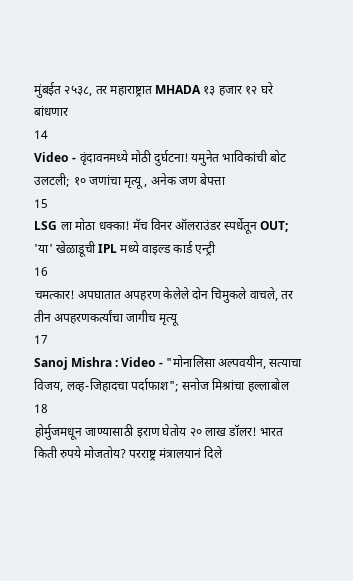मुंबईत २५३८, तर महाराष्ट्रात MHADA १३ हजार १२ घरे बांधणार
14
Video - वृंदावनमध्ये मोठी दुर्घटना! यमुनेत भाविकांची बोट उलटली; १० जणांचा मृत्यू, अनेक जण बेपत्ता
15
LSG ला मोठा धक्का! मॅच विनर ऑलराउंडर स्पर्धेतून OUT; 'या' खेळाडूची IPL मध्ये वाइल्ड कार्ड एन्ट्री
16
चमत्कार! अपघातात अपहरण केलेले दोन चिमुकले वाचले, तर तीन अपहरणकर्त्यांचा जागीच मृत्यू
17
Sanoj Mishra : Video - "मोनालिसा अल्पवयीन, सत्याचा विजय, लव्ह-जिहादचा पर्दाफाश"; सनोज मिश्रांचा हल्लाबोल
18
होर्मुजमधून जाण्यासाठी इराण घेतोय २० लाख डॉलर! भारत किती रुपये मोजतोय? परराष्ट्र मंत्रालयानं दिले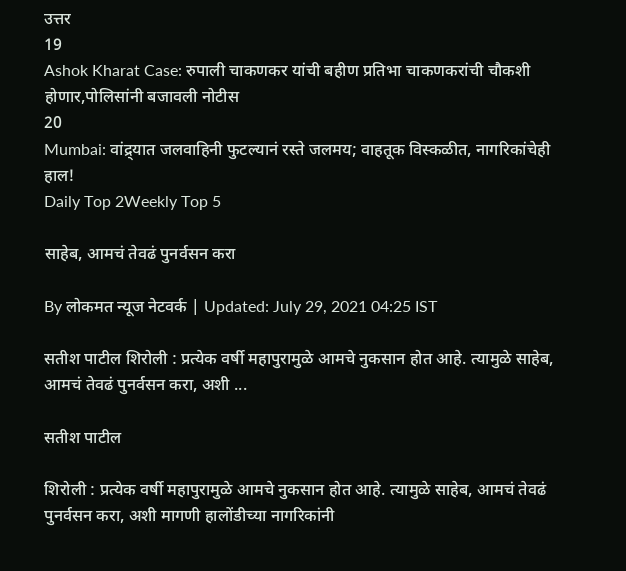उत्तर
19
Ashok Kharat Case: रुपाली चाकणकर यांची बहीण प्रतिभा चाकणकरांची चौकशी होणार,पोलिसांनी बजावली नोटीस
20
Mumbai: वांद्र्यात जलवाहिनी फुटल्यानं रस्ते जलमय; वाहतूक विस्कळीत, नागरिकांचेही हाल!
Daily Top 2Weekly Top 5

साहेब, आमचं तेवढं पुनर्वसन करा

By लोकमत न्यूज नेटवर्क | Updated: July 29, 2021 04:25 IST

सतीश पाटील शिरोली : प्रत्येक वर्षी महापुरामुळे आमचे नुकसान होत आहे. त्यामुळे साहेब, आमचं तेवढं पुनर्वसन करा, अशी ...

सतीश पाटील

शिरोली : प्रत्येक वर्षी महापुरामुळे आमचे नुकसान होत आहे. त्यामुळे साहेब, आमचं तेवढं पुनर्वसन करा, अशी मागणी हालोंडीच्या नागरिकांनी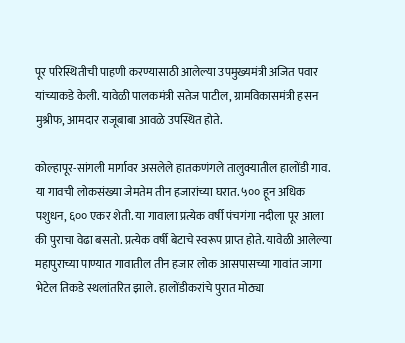पूर परिस्थितीची पाहणी करण्यासाठी आलेल्या उपमुख्यमंत्री अजित पवार यांच्याकडे केली. यावेळी पालकमंत्री सतेज पाटील, ग्रामविकासमंत्री हसन मुश्रीफ, आमदार राजूबाबा आवळे उपस्थित होते.

कोल्हापूर-सांगली मार्गावर असलेले हातकणंगले तालुक्यातील हालोंडी गाव. या गावची लोकसंख्या जेमतेम तीन हजारांच्या घरात. ५०० हून अधिक पशुधन, ६०० एकर शेती. या गावाला प्रत्येक वर्षी पंचगंगा नदीला पूर आला की पुराचा वेढा बसतो. प्रत्येक वर्षी बेटाचे स्वरूप प्राप्त होते. यावेळी आलेल्या महापुराच्या पाण्यात गावातील तीन हजार लोक आसपासच्या गावांत जागा भेटेल तिकडे स्थलांतरित झाले. हालोंडीकरांचे पुरात मोठ्या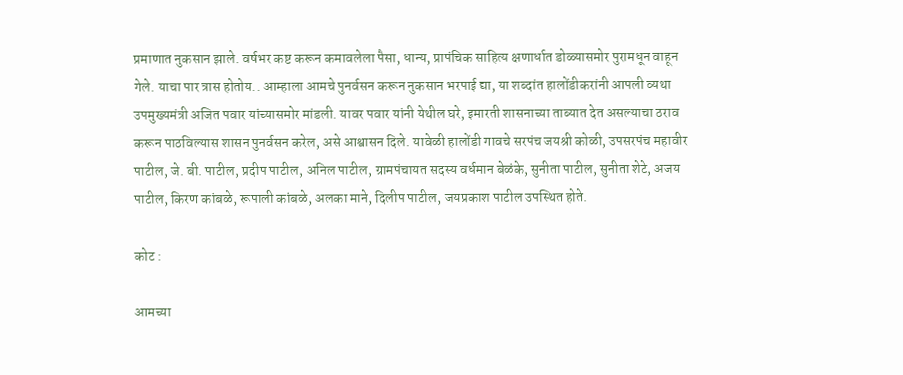प्रमाणात नुकसान झाले. वर्षभर कष्ट करून कमावलेला पैसा, धान्य, प्रापंचिक साहित्य क्षणार्धात डोळ्यासमोर पुरामधून वाहून गेले. याचा पार त्रास होतोय.. आम्हाला आमचे पुनर्वसन करून नुकसान भरपाई द्या, या शब्दांत हालोंडीकरांनी आपली व्यथा उपमुख्यमंत्री अजित पवार यांच्यासमोर मांडली. यावर पवार यांनी येथील घरे, इमारती शासनाच्या ताब्यात देत असल्याचा ठराव करून पाठविल्यास शासन पुनर्वसन करेल, असे आश्वासन दिले. यावेळी हालोंडी गावचे सरपंच जयश्री कोळी, उपसरपंच महावीर पाटील, जे. बी. पाटील, प्रदीप पाटील, अनिल पाटील, ग्रामपंचायत सदस्य वर्धमान बेळंके, सुनीता पाटील, सुनीता शेटे, अजय पाटील, किरण कांबळे, रूपाली कांबळे, अलका माने, दिलीप पाटील, जयप्रकाश पाटील उपस्थित होते.

कोट :

आमच्या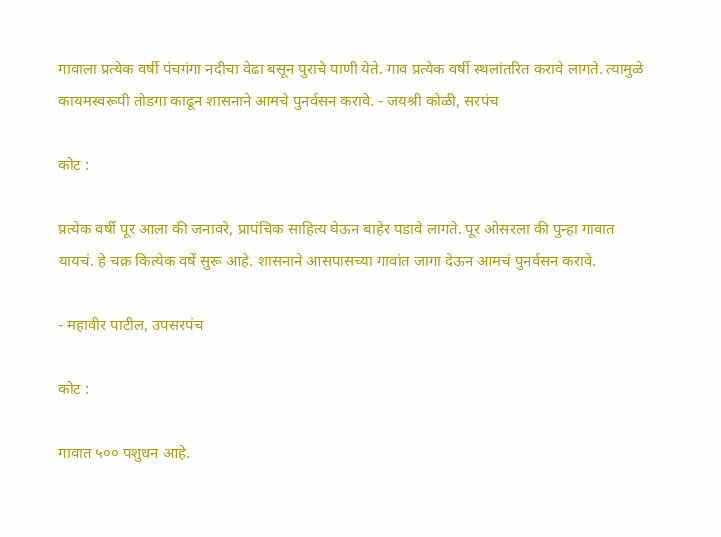गावाला प्रत्येक वर्षी पंचगंगा नदीचा वेढा बसून पुराचे पाणी येते. गाव प्रत्येक वर्षी स्थलांतरित करावे लागते. त्यामुळे कायमस्वरूपी तोडगा काढून शासनाने आमचे पुनर्वसन करावे. - जयश्री कोळी, सरपंच

कोट :

प्रत्येक वर्षी पूर आला की जनावरे, प्रापंचिक साहित्य घेऊन बाहेर पडावे लागते. पूर ओसरला की पुन्हा गावात यायचं. हे चक्र कित्येक‌ वर्षे सुरू आहे. शासनाने आसपासच्या गावांत जागा देऊन आमचं पुनर्वसन करावे.

- महावीर पाटील, उपसरपंच

कोट :

गावात ५०० पशुधन आहे.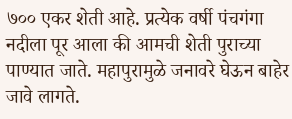७०० एकर शेती आहे. प्रत्येक वर्षी पंचगंगा नदीला पूर आला की आमची शेती पुराच्या पाण्यात जाते. महापुरामुळे जनावरे घेऊन बाहेर जावे लागते.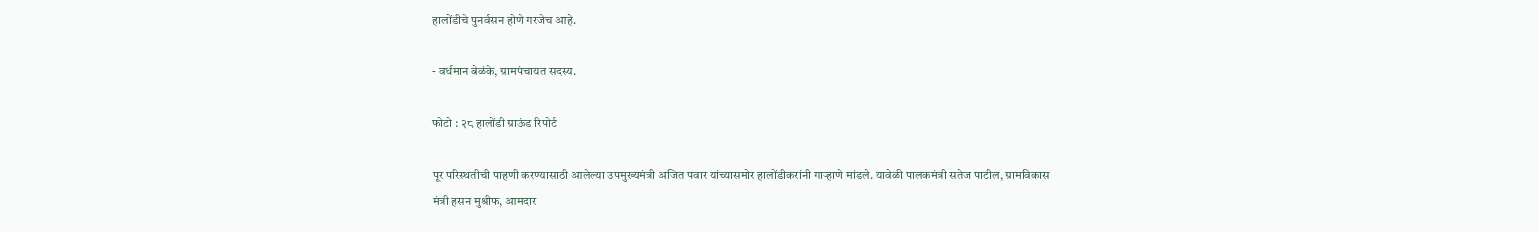हालोंडीचे पुनर्वसन होणे गरजेच आहे.

- वर्धमान बेळंके, ग्रामपंचायत सदस्य.

फोटो : २८ हालोंडी ग्राऊंड रिपोर्ट

पूर परिस्थतीची पाहणी करण्यासाठी आलेल्या उपमुख्यमंत्री अजित पवार यांच्यासमोर हालोंडीकरांनी गाऱ्हाणे मांडले. यावेळी पालकमंत्री सतेज पाटील, ग्रामविकास मंत्री हसन मुश्रीफ, आमदार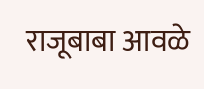राजूबाबा आवळे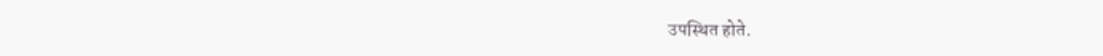उपस्थित होते.